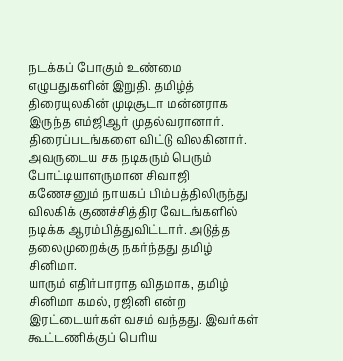நடக்கப் போகும் உண்மை
எழுபதுகளின் இறுதி. தமிழ்த் திரையுலகின் முடிசூடா மன்னராக இருந்த எம்ஜிஆர் முதல்வரானார். திரைப்படங்களை விட்டு விலகினார். அவருடைய சக நடிகரும் பெரும் போட்டியாளருமான சிவாஜி கணேசனும் நாயகப் பிம்பத்திலிருந்து விலகிக் குணச்சித்திர வேடங்களில் நடிக்க ஆரம்பித்துவிட்டார். அடுத்த தலைமுறைக்கு நகர்ந்தது தமிழ் சினிமா.
யாரும் எதிர்பாராத விதமாக, தமிழ் சினிமா கமல், ரஜினி என்ற இரட்டையர்கள் வசம் வந்தது. இவர்கள் கூட்டணிக்குப் பெரிய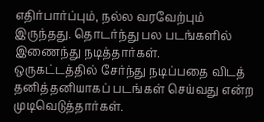எதிர்பார்ப்பும், நல்ல வரவேற்பும் இருந்தது. தொடர்ந்து பல படங்களில் இணைந்து நடித்தார்கள்.
ஒருகட்டத்தில் சேர்ந்து நடிப்பதை விடத் தனித்தனியாகப் படங்கள் செய்வது என்ற முடிவெடுத்தார்கள்.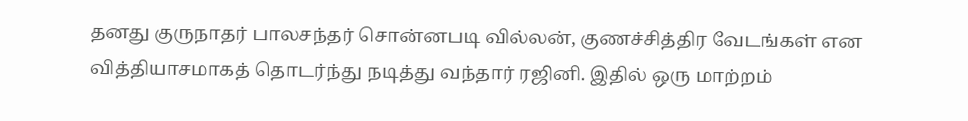தனது குருநாதர் பாலசந்தர் சொன்னபடி வில்லன், குணச்சித்திர வேடங்கள் என வித்தியாசமாகத் தொடர்ந்து நடித்து வந்தார் ரஜினி. இதில் ஒரு மாற்றம்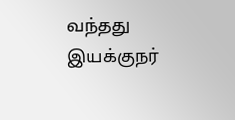வந்தது இயக்குநர்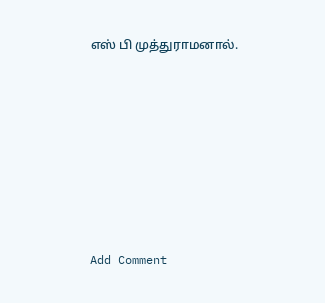எஸ் பி முத்துராமனால்.










Add Comment